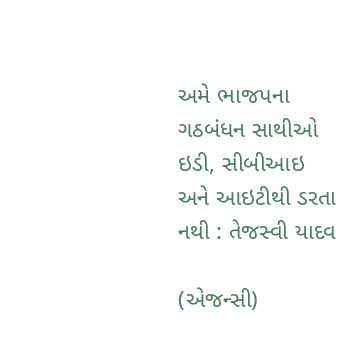અમે ભાજપના ગઠબંધન સાથીઓ ઇડી, સીબીઆઇ અને આઇટીથી ડરતા નથી : તેજસ્વી યાદવ

(એજન્સી)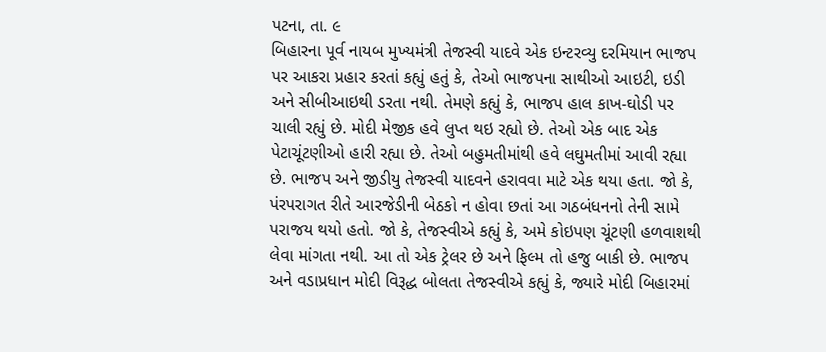પટના, તા. ૯
બિહારના પૂર્વ નાયબ મુખ્યમંત્રી તેજસ્વી યાદવે એક ઇન્ટરવ્યુ દરમિયાન ભાજપ પર આકરા પ્રહાર કરતાં કહ્યું હતું કે, તેઓ ભાજપના સાથીઓ આઇટી, ઇડી અને સીબીઆઇથી ડરતા નથી. તેમણે કહ્યું કે, ભાજપ હાલ કાખ-ઘોડી પર ચાલી રહ્યું છે. મોદી મેજીક હવે લુપ્ત થઇ રહ્યો છે. તેઓ એક બાદ એક પેટાચૂંટણીઓ હારી રહ્યા છે. તેઓ બહુમતીમાંથી હવે લઘુમતીમાં આવી રહ્યા છે. ભાજપ અને જીડીયુ તેજસ્વી યાદવને હરાવવા માટે એક થયા હતા. જો કે, પંરપરાગત રીતે આરજેડીની બેઠકો ન હોવા છતાં આ ગઠબંધનનો તેની સામે પરાજય થયો હતો. જો કે, તેજસ્વીએ કહ્યું કે, અમે કોઇપણ ચૂંટણી હળવાશથી લેવા માંગતા નથી. આ તો એક ટ્રેલર છે અને ફિલ્મ તો હજુ બાકી છે. ભાજપ અને વડાપ્રધાન મોદી વિરૂદ્ધ બોલતા તેજસ્વીએ કહ્યું કે, જ્યારે મોદી બિહારમાં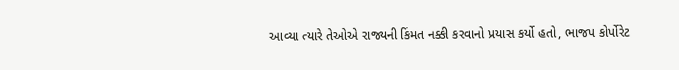આવ્યા ત્યારે તેઓએ રાજ્યની કિંમત નક્કી કરવાનો પ્રયાસ કર્યો હતો, ભાજપ કોર્પોરેટ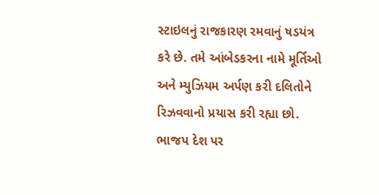સ્ટાઇલનું રાજકારણ રમવાનું ષડયંત્ર કરે છે. તમે આંબેડકરના નામે મૂર્તિઓ અને મ્યુઝિયમ અર્પણ કરી દલિતોને રિઝવવાનો પ્રયાસ કરી રહ્યા છો. ભાજપ દેશ પર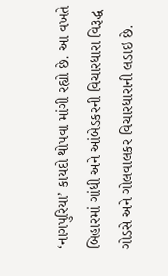‘નાગપુરિયા’ કાયદો થોપવા માંગી રહ્યો છે. આ વખતે બિહારમાં ગાંધી અને આંબેડકરની વિચારધારા વિરૂદ્ધ ગોડસે અને ગોલવાલકર વિચારધારાની લડાઇ છે.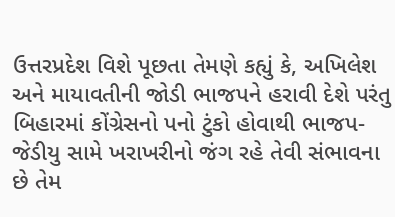ઉત્તરપ્રદેશ વિશે પૂછતા તેમણે કહ્યું કે, અખિલેશ અને માયાવતીની જોડી ભાજપને હરાવી દેશે પરંતુ બિહારમાં કોંગ્રેસનો પનો ટુંકો હોવાથી ભાજપ-જેડીયુ સામે ખરાખરીનો જંગ રહે તેવી સંભાવના છે તેમ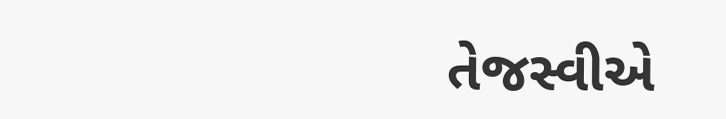તેજસ્વીએ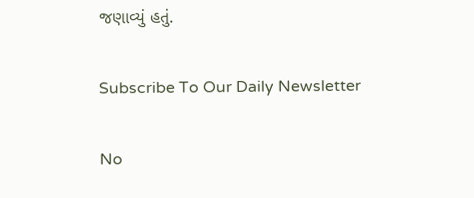જણાવ્યું હતું.

Subscribe To Our Daily Newsletter

No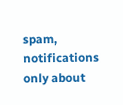spam, notifications only about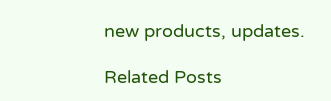new products, updates.

Related Posts